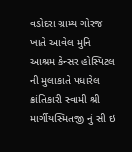વડોદરા ગ્રામ્ય ગોરજ ખાતે આવેલ મુનિ આશ્રમ કેન્સર હોસ્પિટલ ની મુલાકાતે પધારેલ ક્રાંતિકારી સ્વામી શ્રી માર્ગીયસ્મિતજી નું સી ઇ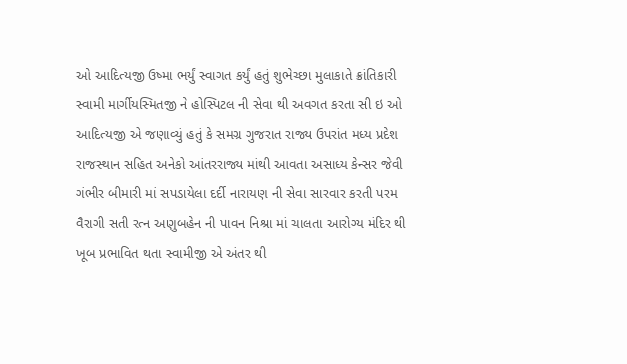ઓ આદિત્યજી ઉષ્મા ભર્યું સ્વાગત કર્યું હતું શુભેચ્છા મુલાકાતે ક્રાંતિકારી સ્વામી માર્ગીયસ્મિતજી ને હોસ્પિટલ ની સેવા થી અવગત કરતા સી ઇ ઓ આદિત્યજી એ જણાવ્યું હતું કે સમગ્ર ગુજરાત રાજ્ય ઉપરાંત મધ્ય પ્રદેશ રાજસ્થાન સહિત અનેકો આંતરરાજ્ય માંથી આવતા અસાધ્ય કેન્સર જેવી ગંભીર બીમારી માં સપડાયેલા દર્દી નારાયણ ની સેવા સારવાર કરતી પરમ વૈરાગી સતી રત્ન અણુબહેન ની પાવન નિશ્રા માં ચાલતા આરોગ્ય મંદિર થી ખૂબ પ્રભાવિત થતા સ્વામીજી એ અંતર થી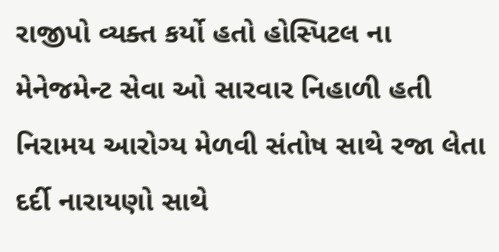રાજીપો વ્યક્ત કર્યો હતો હોસ્પિટલ ના મેનેજમેન્ટ સેવા ઓ સારવાર નિહાળી હતી નિરામય આરોગ્ય મેળવી સંતોષ સાથે રજા લેતા દર્દી નારાયણો સાથે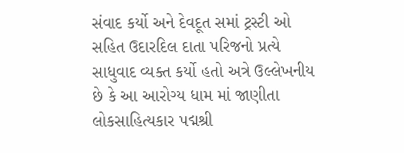સંવાદ કર્યો અને દેવદૂત સમાં ટ્રસ્ટી ઓ સહિત ઉદારદિલ દાતા પરિજનો પ્રત્યે સાધુવાદ વ્યક્ત કર્યો હતો અત્રે ઉલ્લેખનીય છે કે આ આરોગ્ય ધામ માં જાણીતા લોકસાહિત્યકાર પદ્મશ્રી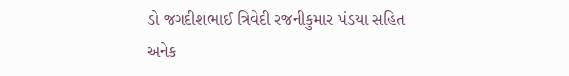ડો જગદીશભાઈ ત્રિવેદી રજનીકુમાર પંડયા સહિત અનેક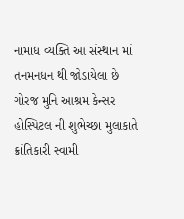નામાધ વ્યક્તિ આ સંસ્થાન માં તનમનધન થી જોડાયેલા છે
ગોરજ મુનિ આશ્રમ કેન્સર હોસ્પિટલ ની શુભેચ્છા મુલાકાતે ક્રાંતિકારી સ્વામી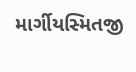માર્ગીયસ્મિતજી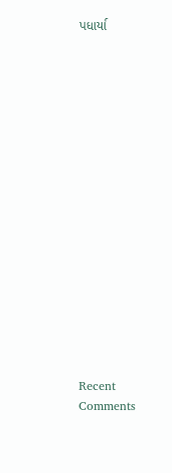પધાર્યા

















Recent Comments